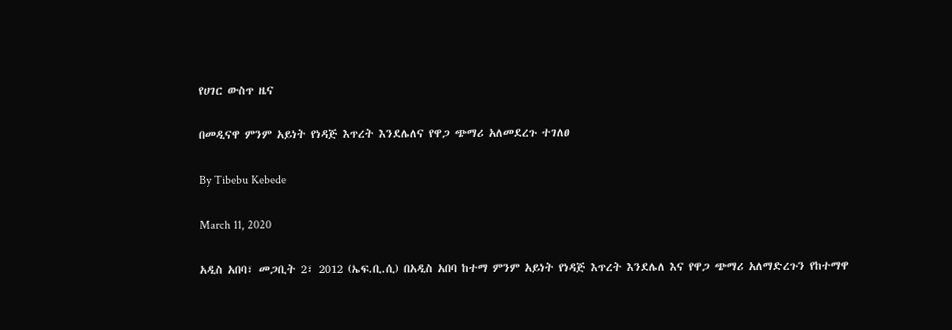የሀገር ውስጥ ዜና

በመዲናዋ ምንም አይነት የነዳጅ እጥረት እንደሌለና የዋጋ ጭማሪ አለመደረጉ ተገለፀ

By Tibebu Kebede

March 11, 2020

አዲስ አበባ፣ መጋቢት 2፣ 2012 (ኤፍ.ቢ.ሲ) በአዲስ አበባ ከተማ ምንም አይነት የነዳጅ እጥረት እንደሌለ እና የዋጋ ጭማሪ አለማድረጉን የከተማዋ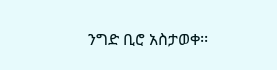ንግድ ቢሮ አስታወቀ፡፡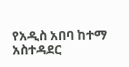የአዲስ አበባ ከተማ አስተዳደር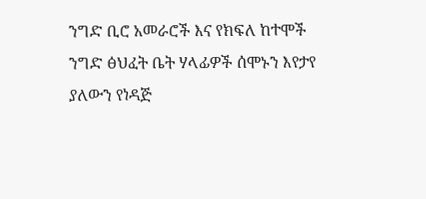ንግድ ቢሮ አመራሮች እና የክፍለ ከተሞች ንግድ ፅህፈት ቤት ሃላፊዎች ሰሞኑን እየታየ ያለውን የነዳጅ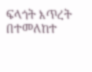ፍላጎት እጥረት በተመለከተ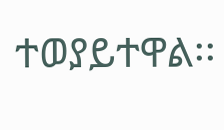ተወያይተዋል፡፡